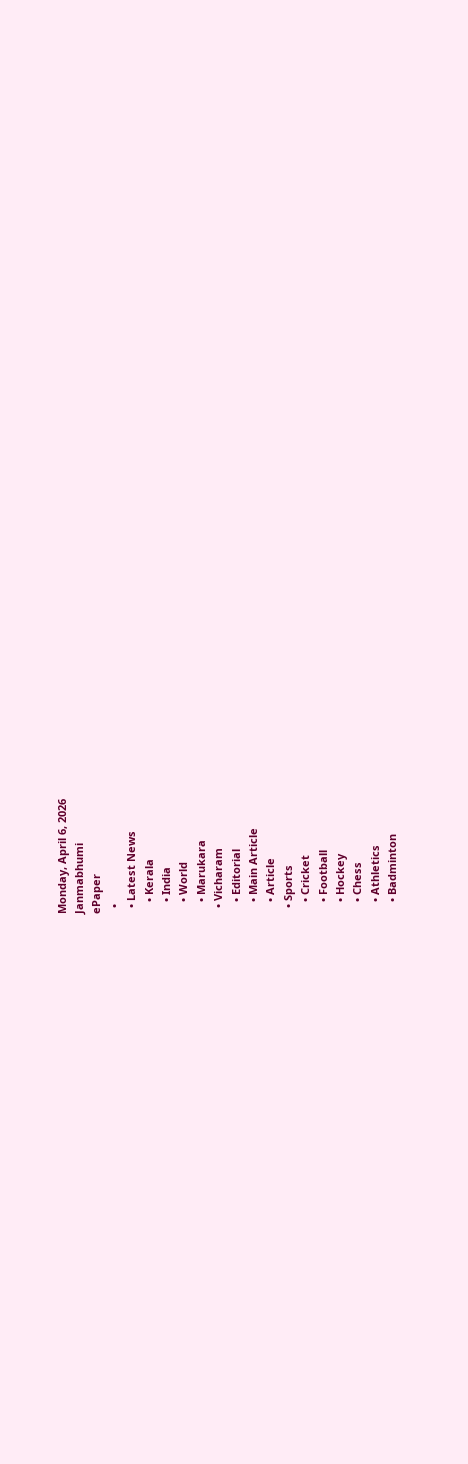Monday, April 6, 2026
Janmabhumi
ePaper
  •
  • Latest News
    • Kerala
    • India
    • World
    • Marukara
  • Vicharam
    • Editorial
    • Main Article
    • Article
  • Sports
    • Cricket
    • Football
    • Hockey
    • Chess
    • Athletics
    • Badminton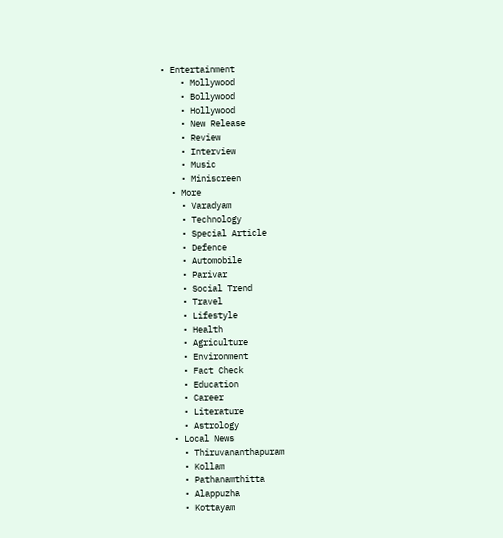• Entertainment
    • Mollywood
    • Bollywood
    • Hollywood
    • New Release
    • Review
    • Interview
    • Music
    • Miniscreen
  • More
    • Varadyam
    • Technology
    • Special Article
    • Defence
    • Automobile
    • Parivar
    • Social Trend
    • Travel
    • Lifestyle
    • Health
    • Agriculture
    • Environment
    • Fact Check
    • Education
    • Career
    • Literature
    • Astrology
  • Local News
    • Thiruvananthapuram
    • Kollam
    • Pathanamthitta
    • Alappuzha
    • Kottayam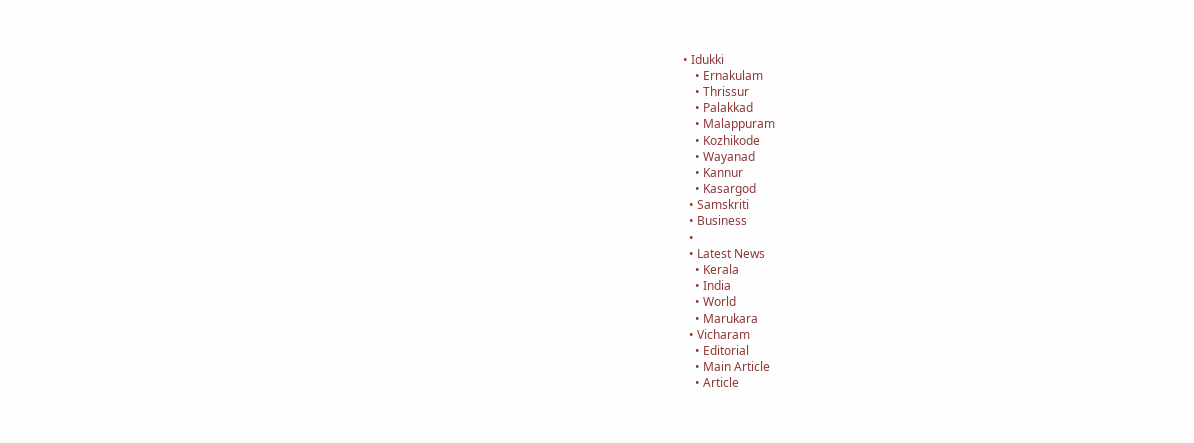• Idukki
    • Ernakulam
    • Thrissur
    • Palakkad
    • Malappuram
    • Kozhikode
    • Wayanad
    • Kannur
    • Kasargod
  • Samskriti
  • Business
  •
  • Latest News
    • Kerala
    • India
    • World
    • Marukara
  • Vicharam
    • Editorial
    • Main Article
    • Article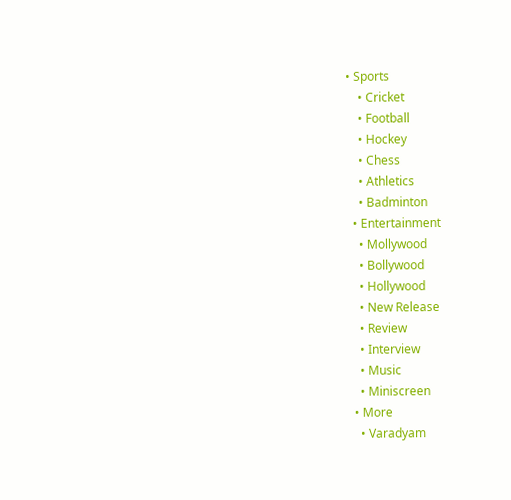• Sports
    • Cricket
    • Football
    • Hockey
    • Chess
    • Athletics
    • Badminton
  • Entertainment
    • Mollywood
    • Bollywood
    • Hollywood
    • New Release
    • Review
    • Interview
    • Music
    • Miniscreen
  • More
    • Varadyam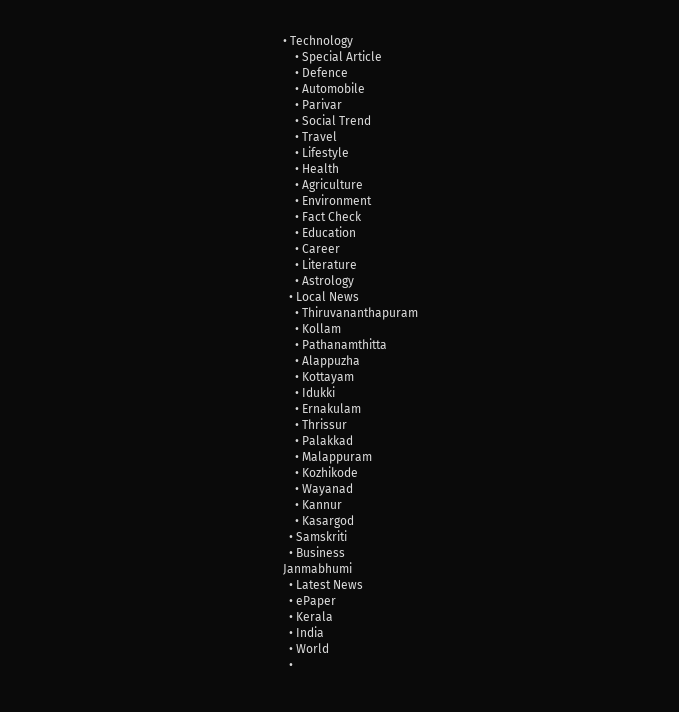• Technology
    • Special Article
    • Defence
    • Automobile
    • Parivar
    • Social Trend
    • Travel
    • Lifestyle
    • Health
    • Agriculture
    • Environment
    • Fact Check
    • Education
    • Career
    • Literature
    • Astrology
  • Local News
    • Thiruvananthapuram
    • Kollam
    • Pathanamthitta
    • Alappuzha
    • Kottayam
    • Idukki
    • Ernakulam
    • Thrissur
    • Palakkad
    • Malappuram
    • Kozhikode
    • Wayanad
    • Kannur
    • Kasargod
  • Samskriti
  • Business
Janmabhumi
  • Latest News
  • ePaper
  • Kerala
  • India
  • World
  •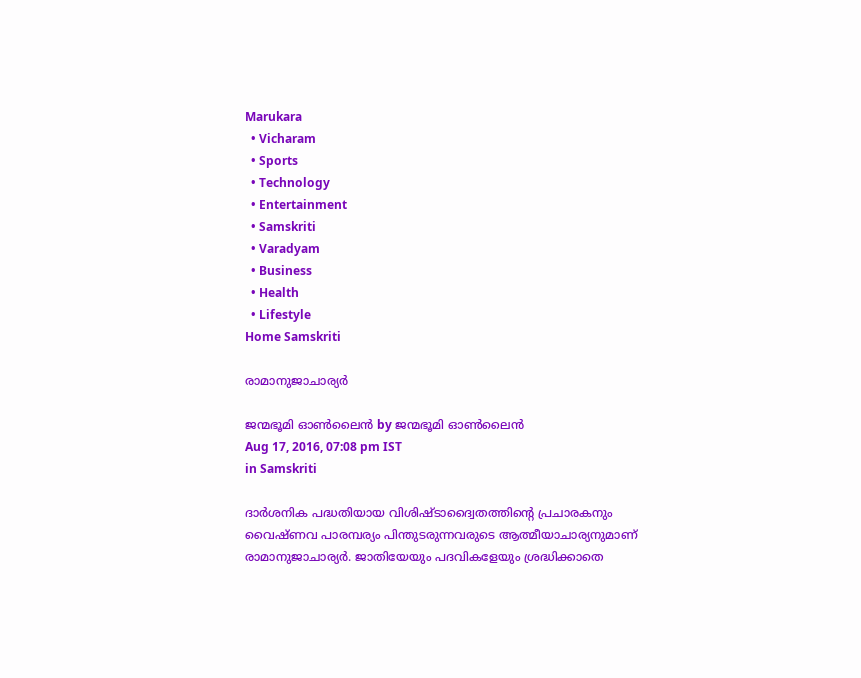Marukara
  • Vicharam
  • Sports
  • Technology
  • Entertainment
  • Samskriti
  • Varadyam
  • Business
  • Health
  • Lifestyle
Home Samskriti

രാമാനുജാചാര്യര്‍

ജന്മഭൂമി ഓണ്‍ലൈന്‍ by ജന്മഭൂമി ഓണ്‍ലൈന്‍
Aug 17, 2016, 07:08 pm IST
in Samskriti

ദാര്‍ശനിക പദ്ധതിയായ വിശിഷ്ടാദ്വൈതത്തിന്റെ പ്രചാരകനും വൈഷ്ണവ പാരമ്പര്യം പിന്തുടരുന്നവരുടെ ആത്മീയാചാര്യനുമാണ് രാമാനുജാചാര്യര്‍. ജാതിയേയും പദവികളേയും ശ്രദ്ധിക്കാതെ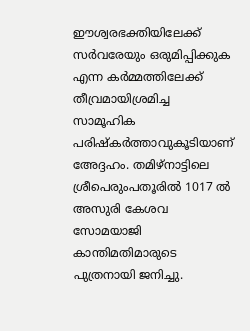ഈശ്വരഭക്തിയിലേക്ക് സര്‍വരേയും ഒരുമിപ്പിക്കുക എന്ന കര്‍മ്മത്തിലേക്ക് തീവ്രമായിശ്രമിച്ച സാമൂഹിക പരിഷ്‌കര്‍ത്താവുകൂടിയാണ് അേദ്ദഹം. തമിഴ്‌നാട്ടിലെ ശ്രീപെരുംപതൂരില്‍ 1017 ല്‍ അസുരി കേശവ സോമയാജി കാന്തിമതിമാരുടെ പുത്രനായി ജനിച്ചു.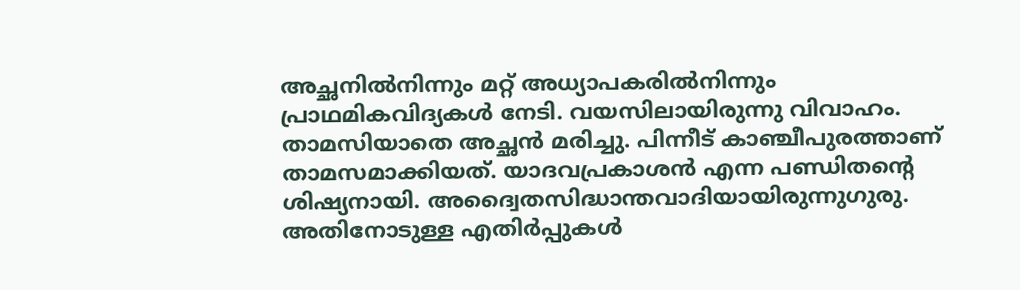അച്ഛനില്‍നിന്നും മറ്റ് അധ്യാപകരില്‍നിന്നും പ്രാഥമികവിദ്യകള്‍ നേടി. വയസിലായിരുന്നു വിവാഹം. താമസിയാതെ അച്ഛന്‍ മരിച്ചു. പിന്നീട് കാഞ്ചീപുരത്താണ് താമസമാക്കിയത്. യാദവപ്രകാശന്‍ എന്ന പണ്ഡിതന്റെ ശിഷ്യനായി. അദ്വൈതസിദ്ധാന്തവാദിയായിരുന്നുഗുരു. അതിനോടുള്ള എതിര്‍പ്പുകള്‍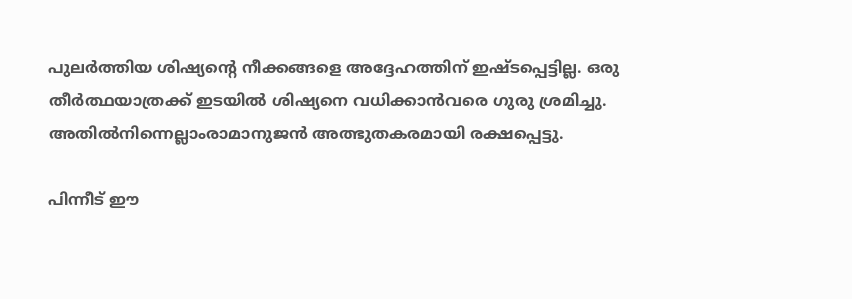പുലര്‍ത്തിയ ശിഷ്യന്റെ നീക്കങ്ങളെ അദ്ദേഹത്തിന് ഇഷ്ടപ്പെട്ടില്ല. ഒരു തീര്‍ത്ഥയാത്രക്ക് ഇടയില്‍ ശിഷ്യനെ വധിക്കാന്‍വരെ ഗുരു ശ്രമിച്ചു. അതില്‍നിന്നെല്ലാംരാമാനുജന്‍ അത്ഭുതകരമായി രക്ഷപ്പെട്ടു.

പിന്നീട് ഈ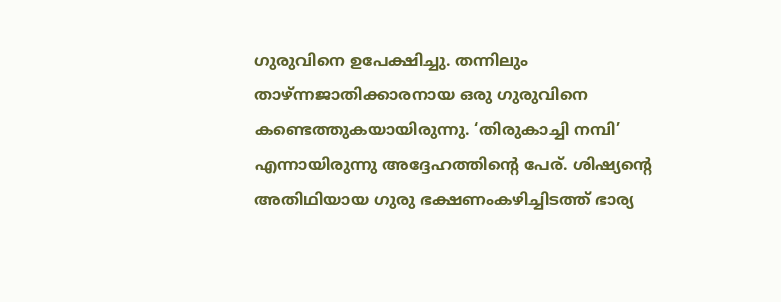ഗുരുവിനെ ഉപേക്ഷിച്ചു. തന്നിലും താഴ്ന്നജാതിക്കാരനായ ഒരു ഗുരുവിനെ കണ്ടെത്തുകയായിരുന്നു. ‘തിരുകാച്ചി നമ്പി’ എന്നായിരുന്നു അദ്ദേഹത്തിന്റെ പേര്. ശിഷ്യന്റെ അതിഥിയായ ഗുരു ഭക്ഷണംകഴിച്ചിടത്ത് ഭാര്യ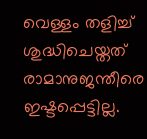വെള്ളം തളിച്ച് ശുദ്ധിചെയ്തത് രാമാനുജന്തീരെ ഇഷ്ടപ്പെട്ടില്ല.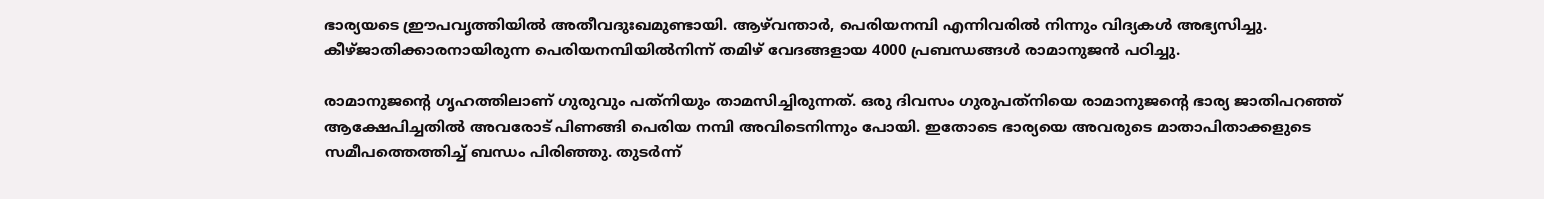ഭാര്യയടെ ഈ്രപവൃത്തിയില്‍ അതീവദുഃഖമുണ്ടായി. ആഴ്‌വന്താര്‍, പെരിയനമ്പി എന്നിവരില്‍ നിന്നും വിദ്യകള്‍ അഭ്യസിച്ചു. കീഴ്ജാതിക്കാരനായിരുന്ന പെരിയനമ്പിയില്‍നിന്ന് തമിഴ് വേദങ്ങളായ 4000 പ്രബന്ധങ്ങള്‍ രാമാനുജന്‍ പഠിച്ചു.

രാമാനുജന്റെ ഗൃഹത്തിലാണ് ഗുരുവും പത്‌നിയും താമസിച്ചിരുന്നത്. ഒരു ദിവസം ഗുരുപത്‌നിയെ രാമാനുജന്റെ ഭാര്യ ജാതിപറഞ്ഞ് ആക്ഷേപിച്ചതില്‍ അവരോട് പിണങ്ങി പെരിയ നമ്പി അവിടെനിന്നും പോയി. ഇതോടെ ഭാര്യയെ അവരുടെ മാതാപിതാക്കളുടെ സമീപത്തെത്തിച്ച് ബന്ധം പിരിഞ്ഞു. തുടര്‍ന്ന്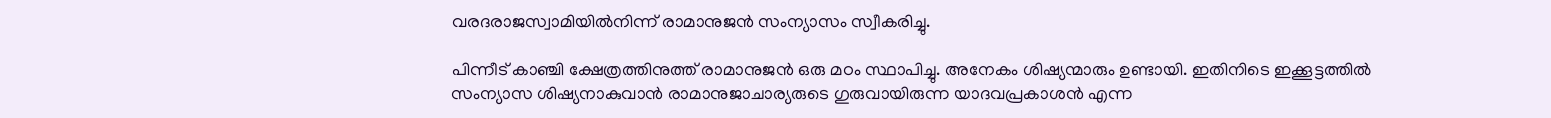വരദരാജസ്വാമിയില്‍നിന്ന് രാമാനുജന്‍ സംന്യാസം സ്വീകരിച്ചു.

പിന്നീട് കാഞ്ചി ക്ഷേത്രത്തിനുത്ത് രാമാനുജന്‍ ഒരു മഠം സ്ഥാപിച്ചു. അനേകം ശിഷ്യന്മാരും ഉണ്ടായി. ഇതിനിടെ ഇക്കൂട്ടത്തില്‍ സംന്യാസ ശിഷ്യനാകുവാന്‍ രാമാനുജാചാര്യരുടെ ഗുരുവായിരുന്ന യാദവപ്രകാശന്‍ എന്ന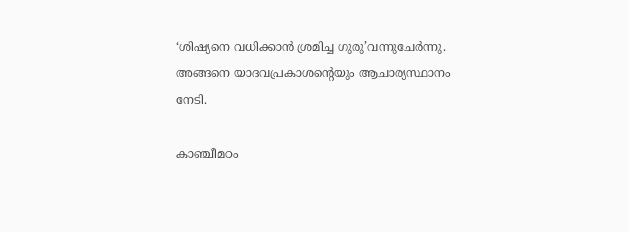‘ശിഷ്യനെ വധിക്കാന്‍ ശ്രമിച്ച ഗുരു’വന്നുചേര്‍ന്നു. അങ്ങനെ യാദവപ്രകാശന്റെയും ആചാര്യസ്ഥാനം നേടി.

കാഞ്ചീമഠം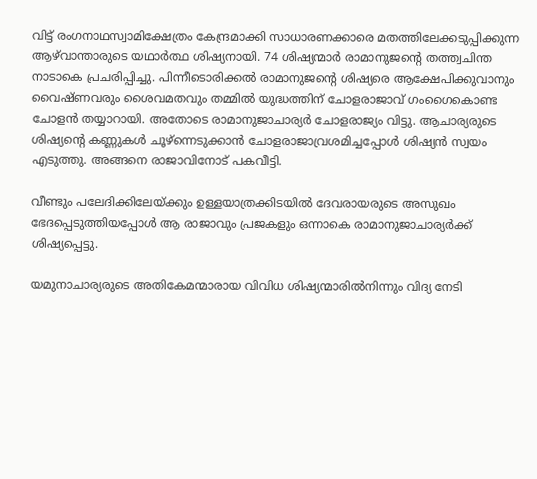വിട്ട് രംഗനാഥസ്വാമിക്ഷേത്രം കേന്ദ്രമാക്കി സാധാരണക്കാരെ മതത്തിലേക്കടുപ്പിക്കുന്ന ആഴ്‌വാന്താരുടെ യഥാര്‍ത്ഥ ശിഷ്യനായി. 74 ശിഷ്യന്മാര്‍ രാമാനുജന്റെ തത്ത്വചിന്ത നാടാകെ പ്രചരിപ്പിച്ചു. പിന്നീടൊരിക്കല്‍ രാമാനുജന്റെ ശിഷ്യരെ ആക്ഷേപിക്കുവാനും വൈഷ്ണവരും ശൈവമതവും തമ്മില്‍ യുദ്ധത്തിന് ചോളരാജാവ് ഗംഗൈകൊണ്ട ചോളന്‍ തയ്യാറായി. അതോടെ രാമാനുജാചാര്യര്‍ ചോളരാജ്യം വിട്ടു. ആചാര്യരുടെ ശിഷ്യന്റെ കണ്ണുകള്‍ ചൂഴ്‌ന്നെടുക്കാന്‍ ചോളരാജാവ്രശമിച്ചപ്പോള്‍ ശിഷ്യന്‍ സ്വയം എടുത്തു. അങ്ങനെ രാജാവിനോട് പകവീട്ടി.

വീണ്ടും പലേദിക്കിലേയ്‌ക്കും ഉള്ളയാത്രക്കിടയില്‍ ദേവരായരുടെ അസുഖം ഭേദപ്പെടുത്തിയപ്പോള്‍ ആ രാജാവും പ്രജകളും ഒന്നാകെ രാമാനുജാചാര്യര്‍ക്ക് ശിഷ്യപ്പെട്ടു.

യമുനാചാര്യരുടെ അതികേമന്മാരായ വിവിധ ശിഷ്യന്മാരില്‍നിന്നും വിദ്യ നേടി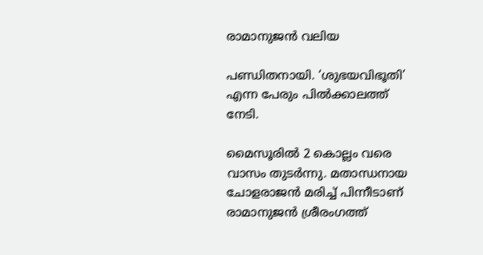രാമാനുജന്‍ വലിയ

പണ്ഡിതനായി. ‘ശുഭയവിഭൂതി’ എന്ന പേരും പില്‍ക്കാലത്ത് നേടി.

മൈസൂരില്‍ 2 കൊല്ലം വരെ വാസം തുടര്‍ന്നു. മതാന്ധനായ ചോളരാജന്‍ മരിച്ച് പിന്നീടാണ് രാമാനുജന്‍ ശ്രീരംഗത്ത്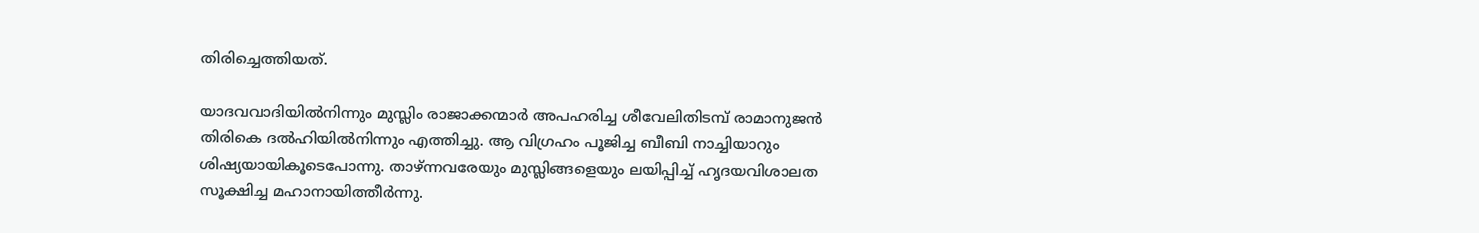തിരിച്ചെത്തിയത്.

യാദവവാദിയില്‍നിന്നും മുസ്ലിം രാജാക്കന്മാര്‍ അപഹരിച്ച ശീവേലിതിടമ്പ് രാമാനുജന്‍ തിരികെ ദല്‍ഹിയില്‍നിന്നും എത്തിച്ചു. ആ വിഗ്രഹം പൂജിച്ച ബീബി നാച്ചിയാറും ശിഷ്യയായികൂടെപോന്നു. താഴ്ന്നവരേയും മുസ്ലിങ്ങളെയും ലയിപ്പിച്ച് ഹൃദയവിശാലത സൂക്ഷിച്ച മഹാനായിത്തീര്‍ന്നു.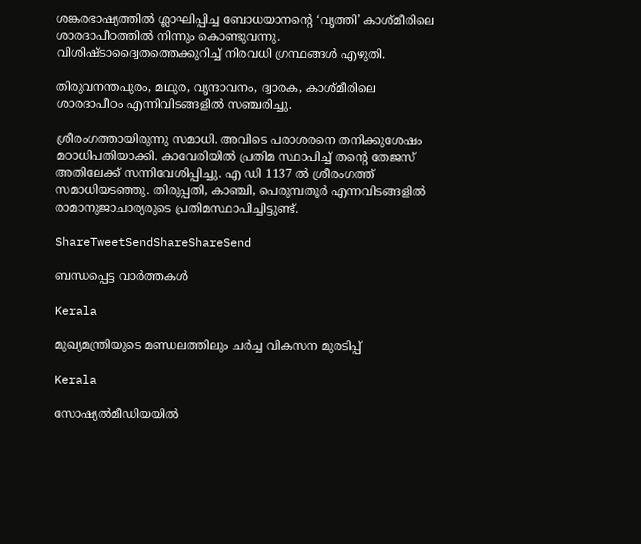ശങ്കരഭാഷ്യത്തില്‍ ശ്ലാഘിപ്പിച്ച ബോധയാനന്റെ ‘വൃത്തി’ കാശ്മീരിലെ ശാരദാപീഠത്തില്‍ നിന്നും കൊണ്ടുവന്നു. വിശിഷ്ടാദ്വൈതത്തെക്കുറിച്ച് നിരവധി ഗ്രന്ഥങ്ങള്‍ എഴുതി.

തിരുവനന്തപുരം, മഥുര, വൃന്ദാവനം, ദ്വാരക, കാശ്മീരിലെ ശാരദാപീഠം എന്നിവിടങ്ങളില്‍ സഞ്ചരിച്ചു.

ശ്രീരംഗത്തായിരുന്നു സമാധി. അവിടെ പരാശരനെ തനിക്കുശേഷം മഠാധിപതിയാക്കി. കാവേരിയില്‍ പ്രതിമ സ്ഥാപിച്ച് തന്റെ തേജസ് അതിലേക്ക് സന്നിവേശിപ്പിച്ചു. എ ഡി 1137 ല്‍ ശ്രീരംഗത്ത് സമാധിയടഞ്ഞു. തിരുപ്പതി, കാഞ്ചി, പെരുമ്പതൂര്‍ എന്നവിടങ്ങളില്‍ രാമാനുജാചാര്യരുടെ പ്രതിമസ്ഥാപിച്ചിട്ടുണ്ട്.

ShareTweetSendShareShareSend

ബന്ധപ്പെട്ട വാര്‍ത്തകള്‍

Kerala

മുഖ്യമന്ത്രിയുടെ മണ്ഡലത്തിലും ചര്‍ച്ച വികസന മുരടിപ്പ്

Kerala

സോഷ്യല്‍മീഡിയയില്‍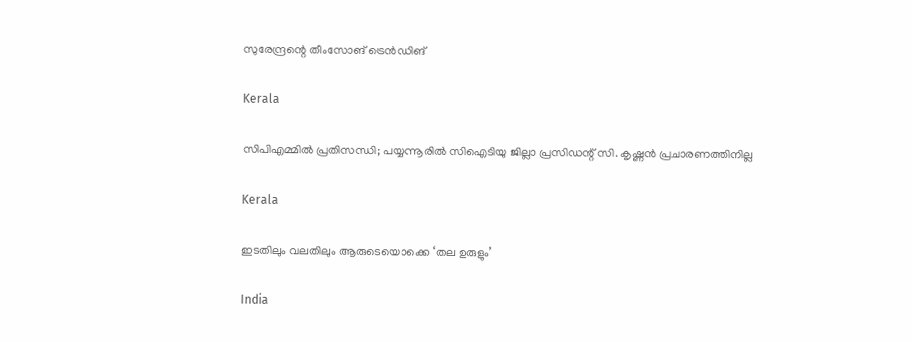സുരേന്ദ്രന്റെ തീംസോങ് ട്രെന്‍ഡിങ്

Kerala

സിപിഎമ്മില്‍ പ്രതിസന്ധി; പയ്യന്നൂരില്‍ സിഐടിയു ജില്ലാ പ്രസിഡന്റ് സി. കൃഷ്ണന്‍ പ്രചാരണത്തിനില്ല

Kerala

ഇടതിലും വലതിലും ആരുടെയൊക്കെ ‘തല ഉരുളും’

India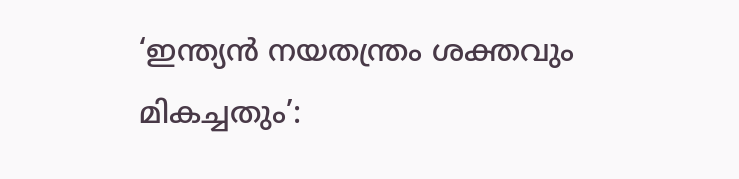‘ഇന്ത്യൻ നയതന്ത്രം ശക്തവും മികച്ചതും’: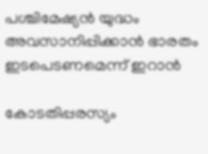പശ്ചിമേഷ്യൻ യുദ്ധം അവസാനിപ്പിക്കാൻ ഭാരതം ഇടപെടണമെന്ന് ഇറാൻ

കോടതിപ്പരസ്യം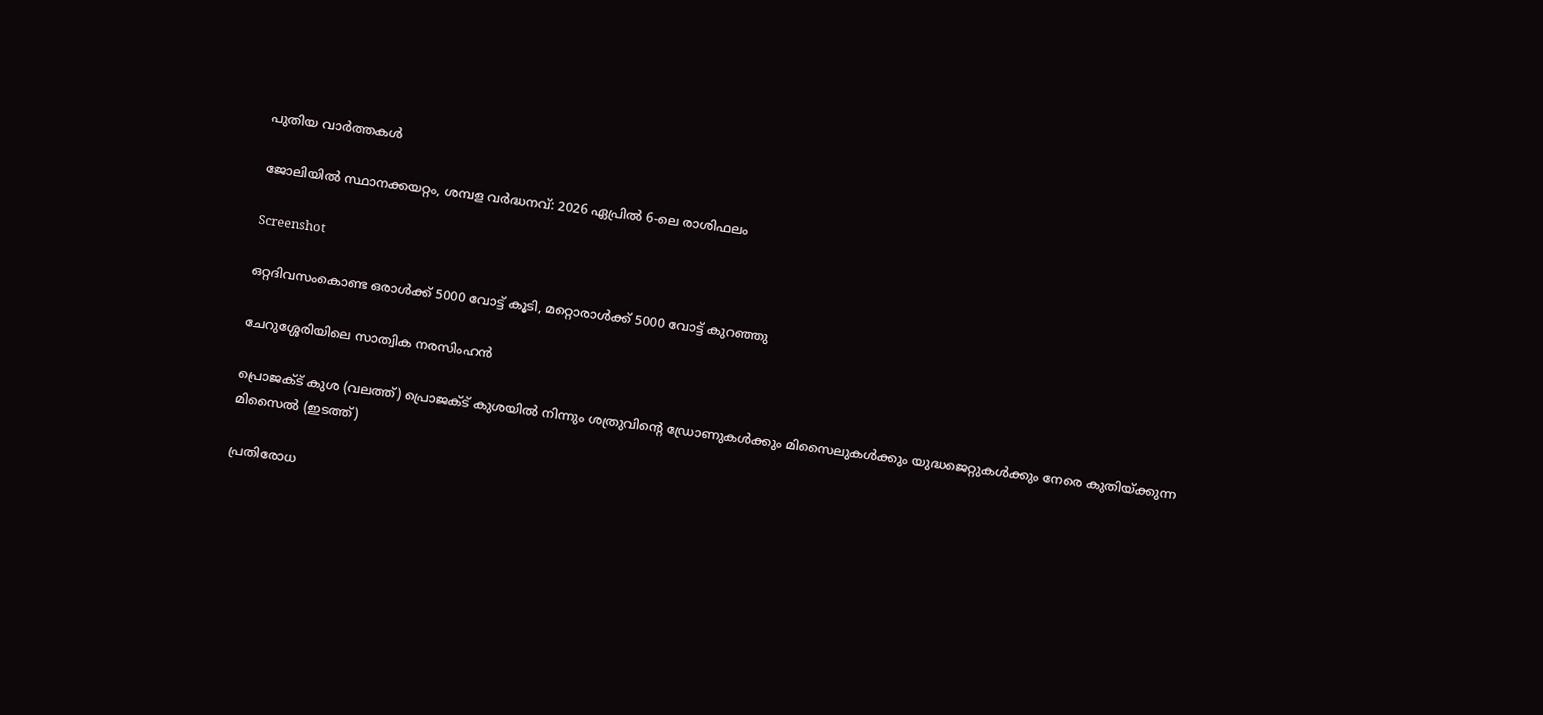പുതിയ വാര്‍ത്തകള്‍

ജോലിയിൽ സ്ഥാനക്കയറ്റം, ശമ്പള വർദ്ധനവ്: 2026 ഏപ്രിൽ 6-ലെ രാശിഫലം

Screenshot

ഒറ്റദിവസംകൊണ്ട ഒരാൾക്ക് 5000 വോട്ട് കൂടി, മറ്റൊരാൾക്ക് 5000 വോട്ട് കുറഞ്ഞു

ചേറുശ്ശേരിയിലെ സാത്വിക നരസിംഹന്‍

പ്രൊജക്ട് കുശ (വലത്ത്) പ്രൊജക്ട് കുശയില്‍ നിന്നും ശത്രുവിന്‍റെ ഡ്രോണുകള്‍ക്കും മിസൈലുകള്‍ക്കും യുദ്ധജെറ്റുകള്‍ക്കും നേരെ കുതിയ്ക്കുന്ന മിസൈല്‍ (ഇടത്ത്)

പ്രതിരോധ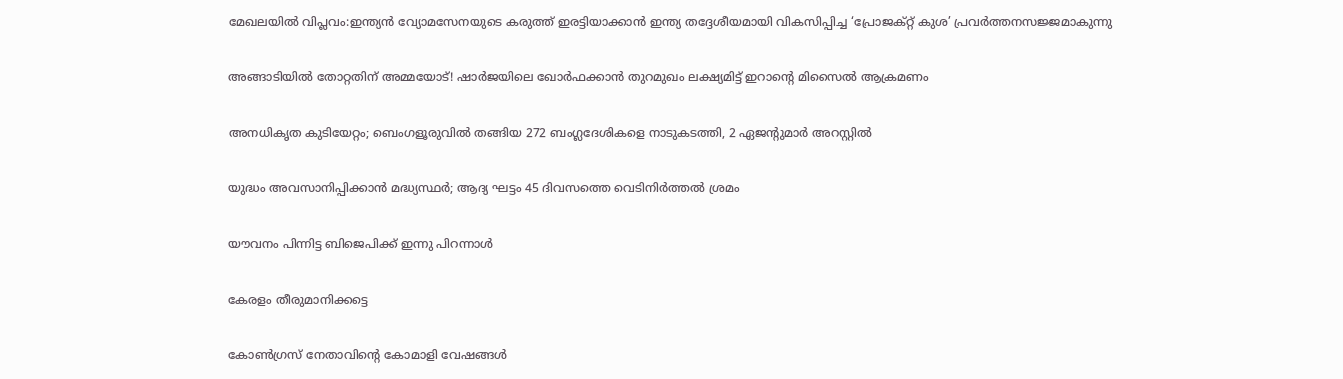മേഖലയിൽ വിപ്ലവം:ഇന്ത്യൻ വ്യോമസേനയുടെ കരുത്ത് ഇരട്ടിയാക്കാൻ ഇന്ത്യ തദ്ദേശീയമായി വികസിപ്പിച്ച ‘പ്രോജക്റ്റ് കുശ’ പ്രവർത്തനസജ്ജമാകുന്നു

അങ്ങാടിയിൽ തോറ്റതിന് അമ്മയോട്! ഷാർജയിലെ ഖോർഫക്കാൻ തുറമുഖം ലക്ഷ്യമിട്ട് ഇറാന്റെ മിസൈൽ ആക്രമണം

അനധികൃത കുടിയേറ്റം; ബെംഗളൂരുവില്‍ തങ്ങിയ 272 ബംഗ്ലദേശികളെ നാടുകടത്തി, 2 ഏജന്റുമാർ അറസ്റ്റിൽ

യുദ്ധം അവസാനിപ്പിക്കാൻ മദ്ധ്യസ്ഥർ; ആദ്യ ഘട്ടം 45 ദിവസത്തെ വെടിനിർത്തൽ ശ്രമം

യൗവനം പിന്നിട്ട ബിജെപിക്ക് ഇന്നു പിറന്നാള്‍

കേരളം തീരുമാനിക്കട്ടെ

കോണ്‍ഗ്രസ് നേതാവിന്റെ കോമാളി വേഷങ്ങള്‍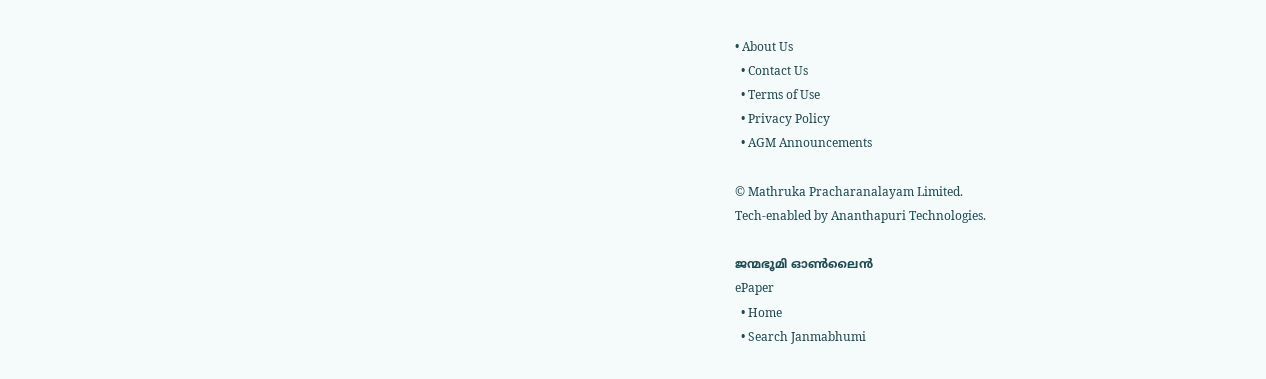• About Us
  • Contact Us
  • Terms of Use
  • Privacy Policy
  • AGM Announcements

© Mathruka Pracharanalayam Limited.
Tech-enabled by Ananthapuri Technologies.

ജന്മഭൂമി ഓണ്‍ലൈന്‍
ePaper
  • Home
  • Search Janmabhumi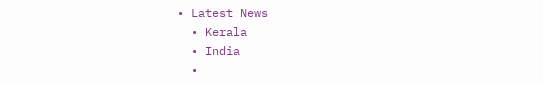• Latest News
  • Kerala
  • India
  •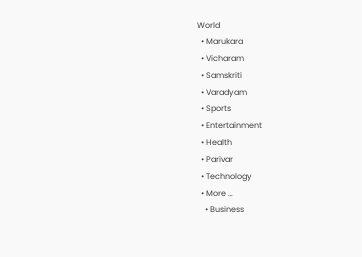World
  • Marukara
  • Vicharam
  • Samskriti
  • Varadyam
  • Sports
  • Entertainment
  • Health
  • Parivar
  • Technology
  • More …
    • Business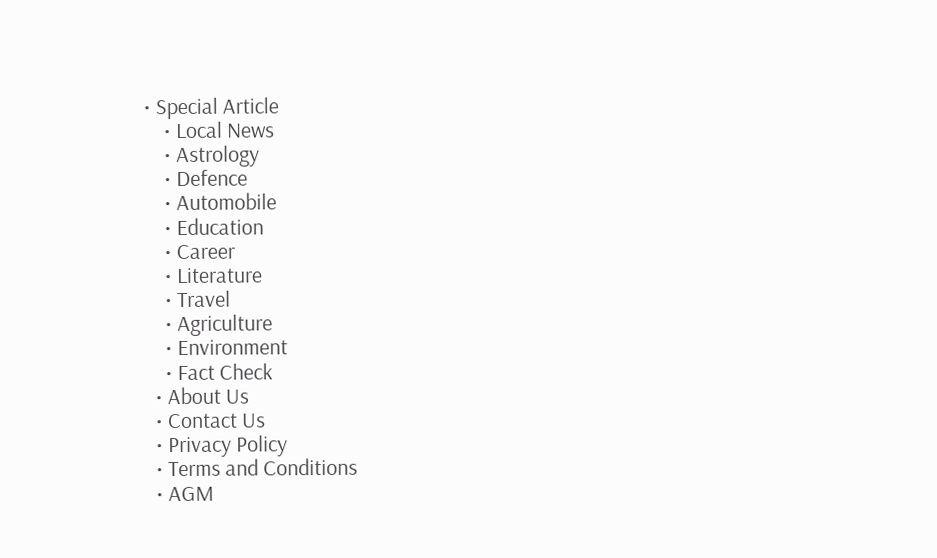• Special Article
    • Local News
    • Astrology
    • Defence
    • Automobile
    • Education
    • Career
    • Literature
    • Travel
    • Agriculture
    • Environment
    • Fact Check
  • About Us
  • Contact Us
  • Privacy Policy
  • Terms and Conditions
  • AGM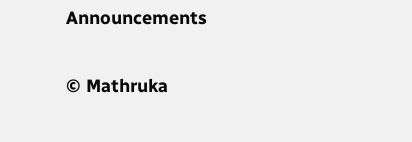Announcements

© Mathruka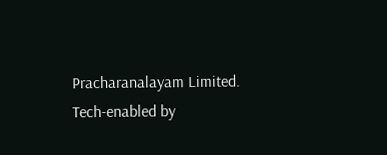Pracharanalayam Limited.
Tech-enabled by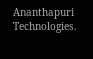Ananthapuri Technologies.